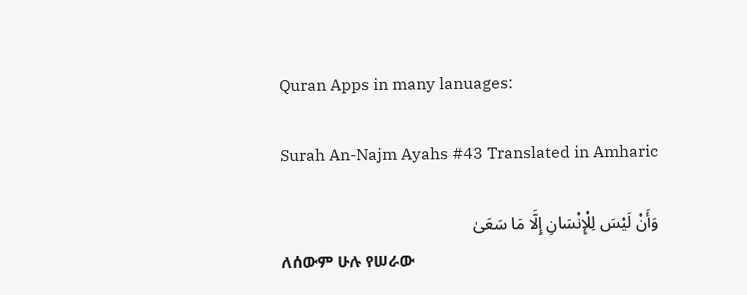Quran Apps in many lanuages:

Surah An-Najm Ayahs #43 Translated in Amharic

وَأَنْ لَيْسَ لِلْإِنْسَانِ إِلَّا مَا سَعَىٰ
ለሰውም ሁሉ የሠራው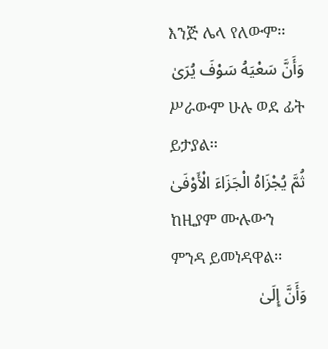እንጅ ሌላ የለውም፡፡
وَأَنَّ سَعْيَهُ سَوْفَ يُرَىٰ
ሥራውም ሁሉ ወደ ፊት ይታያል፡፡
ثُمَّ يُجْزَاهُ الْجَزَاءَ الْأَوْفَىٰ
ከዚያም ሙሉውን ምንዳ ይመነዳዋል፡፡
وَأَنَّ إِلَىٰ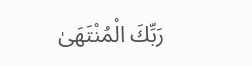رَبِّكَ الْمُنْتَهَىٰ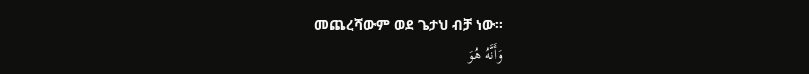መጨረሻውም ወደ ጌታህ ብቻ ነው፡፡
وَأَنَّهُ هُوَ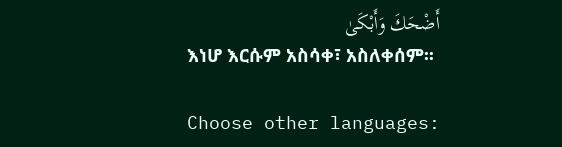أَضْحَكَ وَأَبْكَىٰ
እነሆ እርሱም አስሳቀ፣ አስለቀሰም፡፡

Choose other languages: